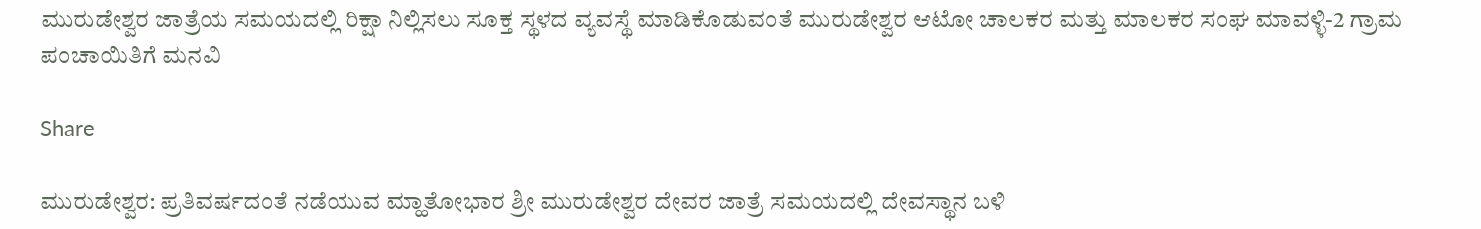ಮುರುಡೇಶ್ವರ ಜಾತ್ರೆಯ ಸಮಯದಲ್ಲಿ ರಿಕ್ಷಾ ನಿಲ್ಲಿಸಲು ಸೂಕ್ತ ಸ್ಥಳದ ವ್ಯವಸ್ಥೆ ಮಾಡಿಕೊಡುವಂತೆ ಮುರುಡೇಶ್ವರ ಆಟೋ ಚಾಲಕರ ಮತ್ತು ಮಾಲಕರ ಸಂಘ ಮಾವಳ್ಳಿ-2 ಗ್ರಾಮ ಪಂಚಾಯಿತಿಗೆ ಮನವಿ

Share

ಮುರುಡೇಶ್ವರ: ಪ್ರತಿವರ್ಷದಂತೆ ನಡೆಯುವ ಮ್ಹಾತೋಭಾರ ಶ್ರೀ ಮುರುಡೇಶ್ವರ ದೇವರ ಜಾತ್ರೆ ಸಮಯದಲ್ಲಿ ದೇವಸ್ಥಾನ ಬಳಿ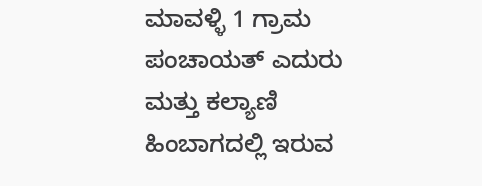ಮಾವಳ್ಳಿ 1 ಗ್ರಾಮ ಪಂಚಾಯತ್ ಎದುರು ಮತ್ತು ಕಲ್ಯಾಣಿ ಹಿಂಬಾಗದಲ್ಲಿ ಇರುವ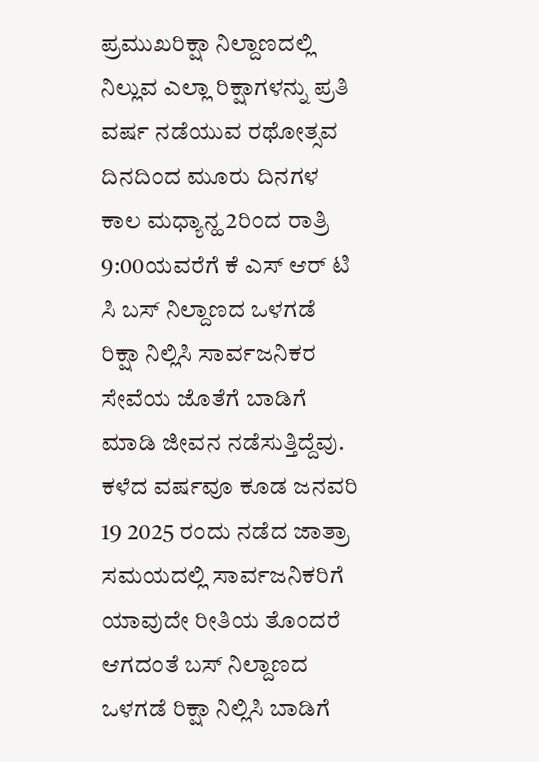ಪ್ರಮುಖರಿಕ್ಷಾ ನಿಲ್ದಾಣದಲ್ಲಿ ನಿಲ್ಲುವ ಎಲ್ಲಾ ರಿಕ್ಷಾಗಳನ್ನು ಪ್ರತಿ ವರ್ಷ ನಡೆಯುವ ರಥೋತ್ಸವ ದಿನದಿಂದ ಮೂರು ದಿನಗಳ ಕಾಲ ಮಧ್ಯಾನ್ಹ 2ರಿಂದ ರಾತ್ರಿ 9:00ಯವರೆಗೆ ಕೆ ಎಸ್ ಆರ್ ಟಿ ಸಿ ಬಸ್ ನಿಲ್ದಾಣದ ಒಳಗಡೆ ರಿಕ್ಷಾ ನಿಲ್ಲಿಸಿ ಸಾರ್ವಜನಿಕರ ಸೇವೆಯ ಜೊತೆಗೆ ಬಾಡಿಗೆ ಮಾಡಿ ಜೀವನ ನಡೆಸುತ್ತಿದ್ದೆವು. ಕಳೆದ ವರ್ಷವೂ ಕೂಡ ಜನವರಿ 19 2025 ರಂದು ನಡೆದ ಜಾತ್ರಾ ಸಮಯದಲ್ಲಿ ಸಾರ್ವಜನಿಕರಿಗೆ ಯಾವುದೇ ರೀತಿಯ ತೊಂದರೆ ಆಗದಂತೆ ಬಸ್ ನಿಲ್ದಾಣದ ಒಳಗಡೆ ರಿಕ್ಷಾ ನಿಲ್ಲಿಸಿ ಬಾಡಿಗೆ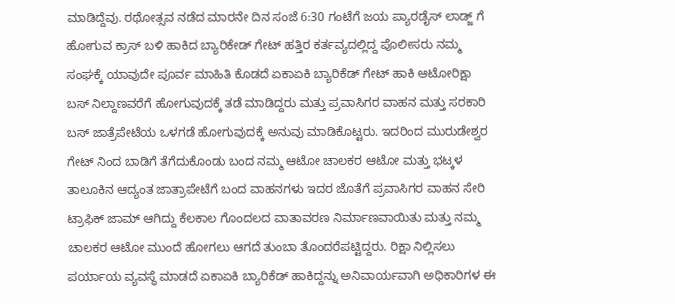ಮಾಡಿದ್ದೆವು. ರಥೋತ್ಸವ ನಡೆದ ಮಾರನೇ ದಿನ ಸಂಜೆ 6:30 ಗಂಟೆಗೆ ಜಯ ಪ್ಯಾರಡೈಸ್ ಲಾಡ್ಜ್ ಗೆ ಹೋಗುವ ಕ್ರಾಸ್ ಬಳಿ ಹಾಕಿದ ಬ್ಯಾರಿಕೇಡ್ ಗೇಟ್ ಹತ್ತಿರ ಕರ್ತವ್ಯದಲ್ಲಿದ್ದ ಪೊಲೀಸರು ನಮ್ಮ ಸಂಘಕ್ಕೆ ಯಾವುದೇ ಪೂರ್ವ ಮಾಹಿತಿ ಕೊಡದೆ ಏಕಾಏಕಿ ಬ್ಯಾರಿಕೆಡ್ ಗೇಟ್ ಹಾಕಿ ಆಟೋರಿಕ್ಷಾ ಬಸ್ ನಿಲ್ದಾಣವರೆಗೆ ಹೋಗುವುದಕ್ಕೆ ತಡೆ ಮಾಡಿದ್ದರು ಮತ್ತು ಪ್ರವಾಸಿಗರ ವಾಹನ ಮತ್ತು ಸರಕಾರಿ ಬಸ್ ಜಾತ್ರೆಪೇಟೆಯ ಒಳಗಡೆ ಹೋಗುವುದಕ್ಕೆ ಅನುವು ಮಾಡಿಕೊಟ್ಟರು. ಇದರಿಂದ ಮುರುಡೇಶ್ವರ ಗೇಟ್ ನಿಂದ ಬಾಡಿಗೆ ತೆಗೆದುಕೊಂಡು ಬಂದ ನಮ್ಮ ಆಟೋ ಚಾಲಕರ ಆಟೋ ಮತ್ತು ಭಟ್ಕಳ ತಾಲೂಕಿನ ಆದ್ಯಂತ ಜಾತ್ರಾಪೇಟೆಗೆ ಬಂದ ವಾಹನಗಳು ಇದರ ಜೊತೆಗೆ ಪ್ರವಾಸಿಗರ ವಾಹನ ಸೇರಿ ಟ್ರಾಫಿಕ್ ಜಾಮ್ ಆಗಿದ್ದು ಕೆಲಕಾಲ ಗೊಂದಲದ ವಾತಾವರಣ ನಿರ್ಮಾಣವಾಯಿತು ಮತ್ತು ನಮ್ಮ ಚಾಲಕರ ಆಟೋ ಮುಂದೆ ಹೋಗಲು ಆಗದೆ ತುಂಬಾ ತೊಂದರೆಪಟ್ಟಿದ್ದರು. ರಿಕ್ಷಾ ನಿಲ್ಲಿಸಲು ಪರ್ಯಾಯ ವ್ಯವಸ್ಥೆ ಮಾಡದೆ ಏಕಾಏಕಿ ಬ್ಯಾರಿಕೆಡ್ ಹಾಕಿದ್ದನ್ನು ಅನಿವಾರ್ಯವಾಗಿ ಅಧಿಕಾರಿಗಳ ಈ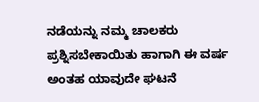ನಡೆಯನ್ನು ನಮ್ಮ ಚಾಲಕರು ಪ್ರಶ್ನಿಸಬೇಕಾಯಿತು ಹಾಗಾಗಿ ಈ ವರ್ಷ ಅಂತಹ ಯಾವುದೇ ಘಟನೆ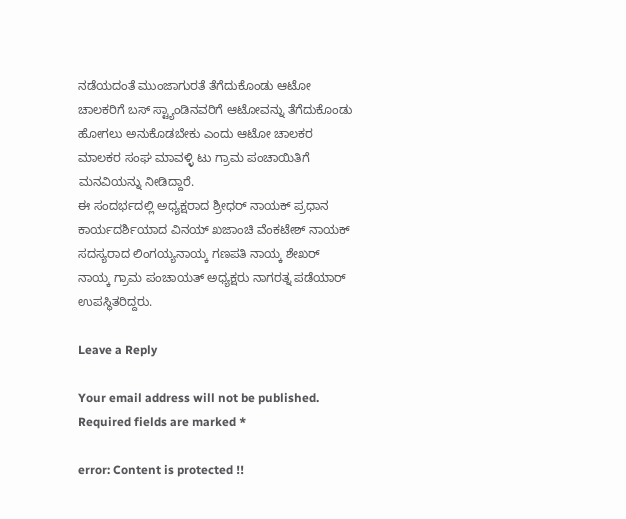ನಡೆಯದಂತೆ ಮುಂಜಾಗುರತೆ ತೆಗೆದುಕೊಂಡು ಆಟೋ ಚಾಲಕರಿಗೆ ಬಸ್ ಸ್ಟ್ಯಾಂಡಿನವರಿಗೆ ಆಟೋವನ್ನು ತೆಗೆದುಕೊಂಡು ಹೋಗಲು ಅನುಕೊಡಬೇಕು ಎಂದು ಆಟೋ ಚಾಲಕರ ಮಾಲಕರ ಸಂಘ ಮಾವಳ್ಳಿ ಟು ಗ್ರಾಮ ಪಂಚಾಯಿತಿಗೆ ಮನವಿಯನ್ನು ನೀಡಿದ್ದಾರೆ.
ಈ ಸಂದರ್ಭದಲ್ಲಿ ಅಧ್ಯಕ್ಷರಾದ ಶ್ರೀಧರ್ ನಾಯಕ್ ಪ್ರಧಾನ ಕಾರ್ಯದರ್ಶಿಯಾದ ವಿನಯ್ ಖಜಾಂಚಿ ವೆಂಕಟೇಶ್ ನಾಯಕ್ ಸದಸ್ಯರಾದ ಲಿಂಗಯ್ಯನಾಯ್ಕ ಗಣಪತಿ ನಾಯ್ಕ ಶೇಖರ್ ನಾಯ್ಕ ಗ್ರಾಮ ಪಂಚಾಯತ್ ಅಧ್ಯಕ್ಷರು ನಾಗರತ್ನ ಪಡೆಯಾರ್ ಉಪಸ್ಥಿತರಿದ್ದರು.

Leave a Reply

Your email address will not be published. Required fields are marked *

error: Content is protected !!